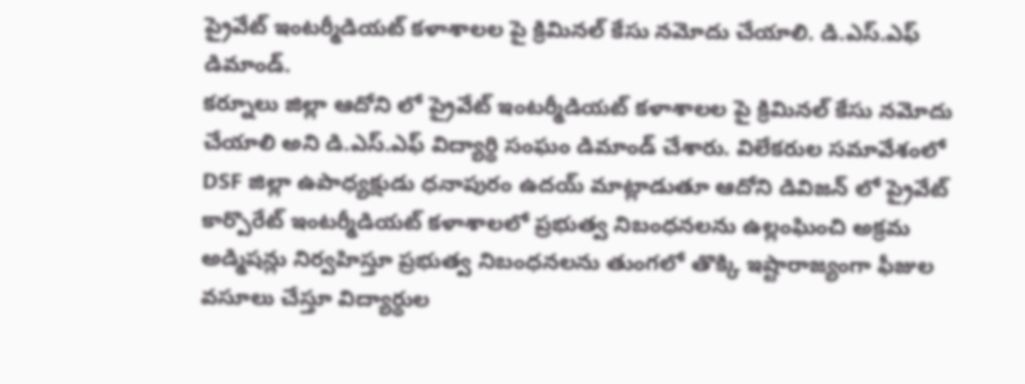ప్రైవేట్ ఇంటర్మీడియట్ కళాశాలల పై క్రిమినల్ కేసు నమోదు చేయాలి. డి.ఎస్.ఎఫ్ డిమాండ్.
కర్నూలు జిల్లా ఆదోని లో ప్రైవేట్ ఇంటర్మీడియట్ కళాశాలల పై క్రిమినల్ కేసు నమోదు చేయాలి అని డి.ఎస్.ఎఫ్ విద్యార్థి సంఘం డిమాండ్ చేశారు. విలేకరుల సమావేశంలో DSF జిల్లా ఉపాధ్యక్షుడు ధనాపురం ఉదయ్ మాట్లాడుతూ ఆదోని డివిజన్ లో ప్రైవేట్ కార్పొరేట్ ఇంటర్మీడియట్ కళాశాలలో ప్రభుత్వ నిబంధనలను ఉల్లంఘించి అక్రమ అడ్మిషన్లు నిర్వహిస్తూ ప్రభుత్వ నిబంధనలను తుంగలో తొక్కి ఇష్టారాజ్యంగా ఫీజుల వసూలు చేస్తూ విద్యార్థుల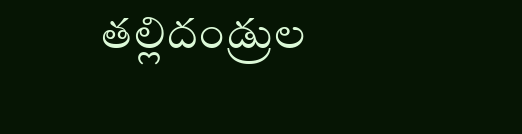తల్లిదండ్రుల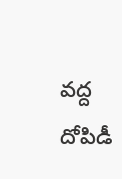వద్ద దోపిడీ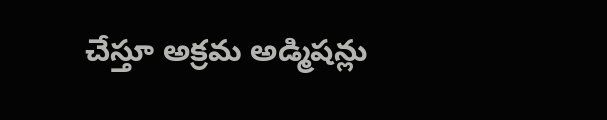చేస్తూ అక్రమ అడ్మిషన్లు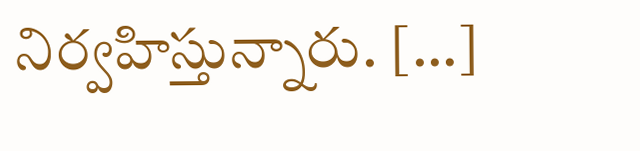నిర్వహిస్తున్నారు. […]